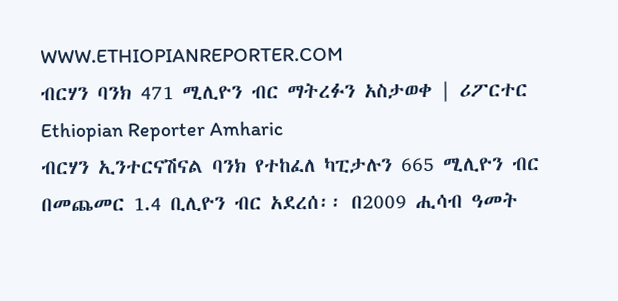WWW.ETHIOPIANREPORTER.COM
ብርሃን ባንክ 471 ሚሊዮን ብር ማትረፉን አስታወቀ | ሪፖርተር Ethiopian Reporter Amharic
ብርሃን ኢንተርናሽናል ባንክ የተከፈለ ካፒታሉን 665 ሚሊዮን ብር በመጨመር 1.4 ቢሊዮን ብር አደረሰ፡፡ በ2009 ሒሳብ ዓመት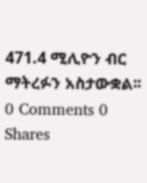471.4 ሚሊዮን ብር ማትረፉን አስታውቋል፡፡
0 Comments 0 Shares